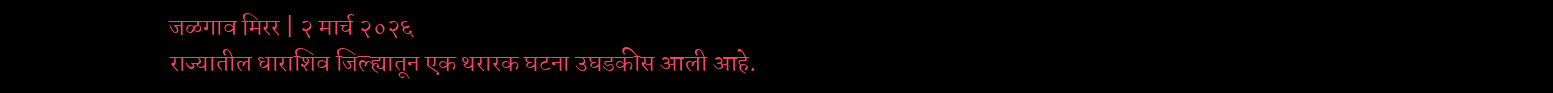जळगाव मिरर | २ मार्च २०२६
राज्यातील धाराशिव जिल्ह्यातून एक थरारक घटना उघडकीस आली आहे.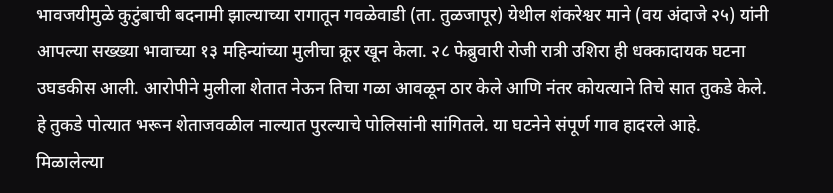भावजयीमुळे कुटुंबाची बदनामी झाल्याच्या रागातून गवळेवाडी (ता. तुळजापूर) येथील शंकरेश्वर माने (वय अंदाजे २५) यांनी आपल्या सख्ख्या भावाच्या १३ महिन्यांच्या मुलीचा क्रूर खून केला. २८ फेब्रुवारी रोजी रात्री उशिरा ही धक्कादायक घटना उघडकीस आली. आरोपीने मुलीला शेतात नेऊन तिचा गळा आवळून ठार केले आणि नंतर कोयत्याने तिचे सात तुकडे केले. हे तुकडे पोत्यात भरून शेताजवळील नाल्यात पुरल्याचे पोलिसांनी सांगितले. या घटनेने संपूर्ण गाव हादरले आहे.
मिळालेल्या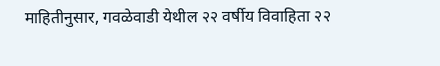माहितीनुसार, गवळेवाडी येथील २२ वर्षीय विवाहिता २२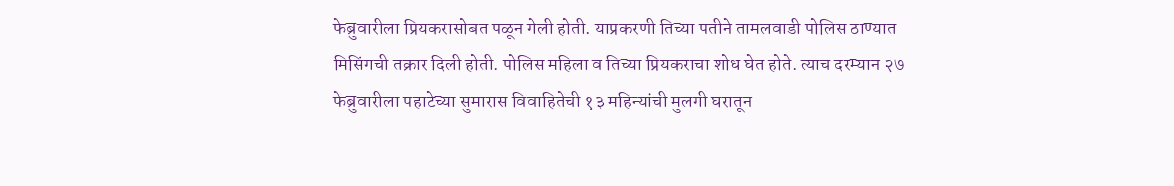फेब्रुवारीला प्रियकरासोबत पळून गेली होती. याप्रकरणी तिच्या पतीने तामलवाडी पोलिस ठाण्यात मिसिंगची तक्रार दिली होती. पोलिस महिला व तिच्या प्रियकराचा शोध घेत होते. त्याच दरम्यान २७ फेब्रुवारीला पहाटेच्या सुमारास विवाहितेची १३ महिन्यांची मुलगी घरातून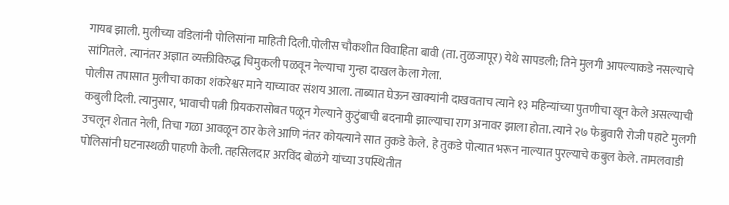गायब झाली. मुलीच्या वडिलांनी पोलिसांना माहिती दिली.पोलीस चौकशीत विवाहिता बावी (ता. तुळजापूर) येथे सापडली; तिने मुलगी आपल्याकडे नसल्याचे सांगितले. त्यानंतर अज्ञात व्यक्तीविरुद्ध चिमुकली पळवून नेल्याचा गुन्हा दाखल केला गेला.
पोलीस तपासात मुलीचा काका शंकरेश्वर माने याच्यावर संशय आला. ताब्यात घेऊन खाक्यांनी दाखवताच त्याने १३ महिन्यांच्या पुतणीचा खून केले असल्याची कबुली दिली. त्यानुसार, भावाची पत्नी प्रियकरासोबत पळून गेल्याने कुटुंबाची बदनामी झाल्याचा राग अनावर झाला होता. त्याने २७ फेब्रुवारी रोजी पहाटे मुलगी उचलून शेतात नेली, तिचा गळा आवळून ठार केले आणि नंतर कोयत्याने सात तुकडे केले. हे तुकडे पोत्यात भरून नाल्यात पुरल्याचे कबुल केले. तामलवाडी पोलिसांनी घटनास्थळी पाहणी केली. तहसिलदार अरविंद बोळंगे यांच्या उपस्थितीत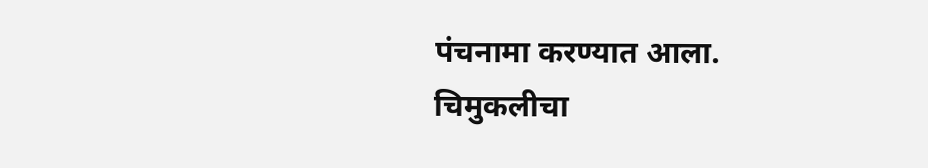पंचनामा करण्यात आला.
चिमुकलीचा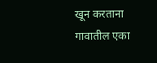खून करताना गावातील एका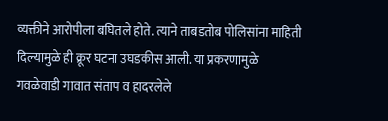व्यक्तीने आरोपीला बघितले होते. त्याने ताबडतोब पोलिसांना माहिती दिल्यामुळे ही क्रूर घटना उघडकीस आली. या प्रकरणामुळे गवळेवाडी गावात संताप व हादरलेले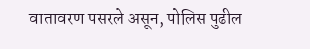वातावरण पसरले असून, पोलिस पुढील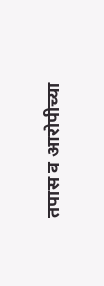तपास व आरोपीच्या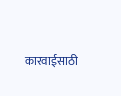कारवाईसाठी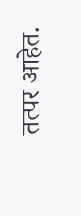तत्पर आहेत.